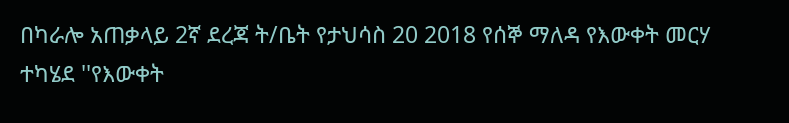በካራሎ አጠቃላይ 2ኛ ደረጃ ት/ቤት የታህሳስ 20 2018 የሰኞ ማለዳ የእውቀት መርሃ ተካሄደ ''የእውቀት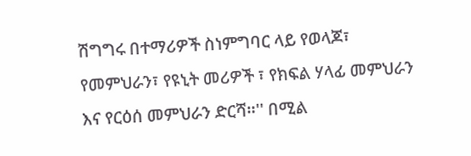ሽግግሩ በተማሪዎች ስነምግባር ላይ የወላጆ፣ የመምህራን፣ የዩኒት መሪዎች ፣ የክፍል ሃላፊ መምህራን እና የርዕሰ መምህራን ድርሻ።'' በሚል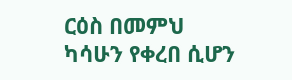ርዕስ በመምህ ካሳሁን የቀረበ ሲሆን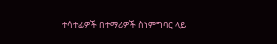ተሳተፊዎች በተማሪዎች ስነምግባር ላይ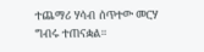ተጨማሪ ሃሳብ ሰጥተው መርሃ ግብሩ ተጠናቋል።